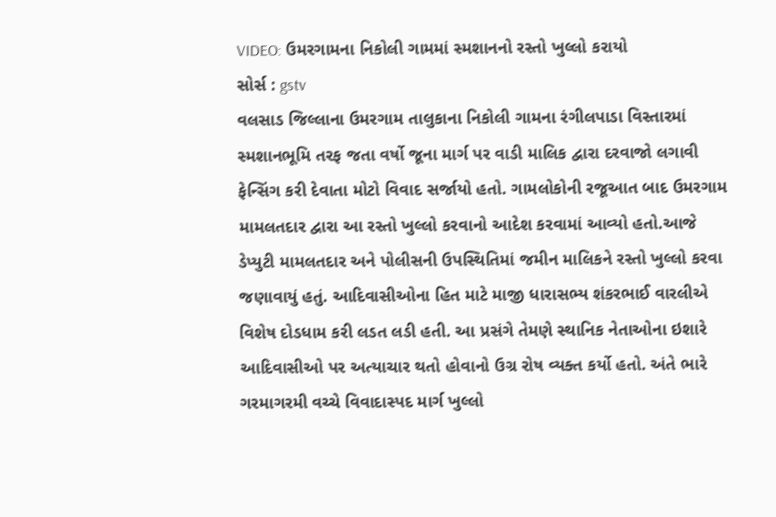VIDEO: ઉમરગામના નિકોલી ગામમાં સ્મશાનનો રસ્તો ખુલ્લો કરાયો
સોર્સ : gstv
વલસાડ જિલ્લાના ઉમરગામ તાલુકાના નિકોલી ગામના રંગીલપાડા વિસ્તારમાં સ્મશાનભૂમિ તરફ જતા વર્ષો જૂના માર્ગ પર વાડી માલિક દ્વારા દરવાજો લગાવી ફેન્સિંગ કરી દેવાતા મોટો વિવાદ સર્જાયો હતો. ગામલોકોની રજૂઆત બાદ ઉમરગામ મામલતદાર દ્વારા આ રસ્તો ખુલ્લો કરવાનો આદેશ કરવામાં આવ્યો હતો.આજે ડેપ્યુટી મામલતદાર અને પોલીસની ઉપસ્થિતિમાં જમીન માલિકને રસ્તો ખુલ્લો કરવા જણાવાયું હતું. આદિવાસીઓના હિત માટે માજી ધારાસભ્ય શંકરભાઈ વારલીએ વિશેષ દોડધામ કરી લડત લડી હતી. આ પ્રસંગે તેમણે સ્થાનિક નેતાઓના ઇશારે આદિવાસીઓ પર અત્યાચાર થતો હોવાનો ઉગ્ર રોષ વ્યક્ત કર્યો હતો. અંતે ભારે ગરમાગરમી વચ્ચે વિવાદાસ્પદ માર્ગ ખુલ્લો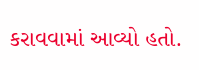કરાવવામાં આવ્યો હતો.